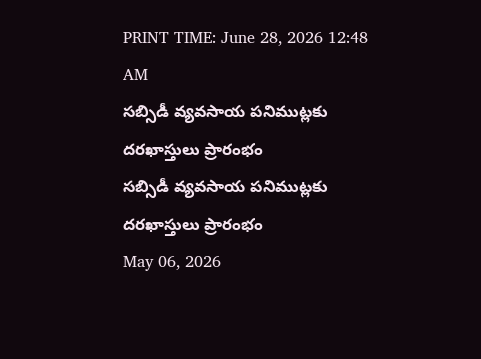PRINT TIME: June 28, 2026 12:48 AM
సబ్సిడీ వ్యవసాయ పనిముట్లకు దరఖాస్తులు ప్రారంభం
సబ్సిడీ వ్యవసాయ పనిముట్లకు దరఖాస్తులు ప్రారంభం
May 06, 2026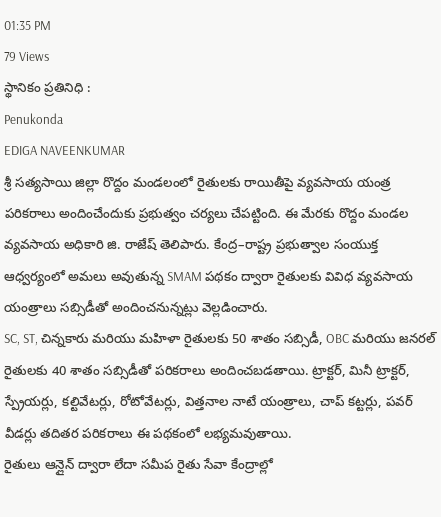01:35 PM
79 Views
స్థానికం ప్రతినిధి :
Penukonda
EDIGA NAVEENKUMAR
శ్రీ సత్యసాయి జిల్లా రొద్దం మండలంలో రైతులకు రాయితీపై వ్యవసాయ యంత్ర పరికరాలు అందించేందుకు ప్రభుత్వం చర్యలు చేపట్టింది. ఈ మేరకు రొద్దం మండల వ్యవసాయ అధికారి జి. రాజేష్ తెలిపారు. కేంద్ర–రాష్ట్ర ప్రభుత్వాల సంయుక్త ఆధ్వర్యంలో అమలు అవుతున్న SMAM పథకం ద్వారా రైతులకు వివిధ వ్యవసాయ యంత్రాలు సబ్సిడీతో అందించనున్నట్లు వెల్లడించారు.
SC, ST, చిన్నకారు మరియు మహిళా రైతులకు 50 శాతం సబ్సిడీ, OBC మరియు జనరల్ రైతులకు 40 శాతం సబ్సిడీతో పరికరాలు అందించబడతాయి. ట్రాక్టర్, మినీ ట్రాక్టర్, స్ప్రేయర్లు, కల్టివేటర్లు, రోటోవేటర్లు, విత్తనాల నాటే యంత్రాలు, చాప్ కట్టర్లు, పవర్ వీడర్లు తదితర పరికరాలు ఈ పథకంలో లభ్యమవుతాయి.
రైతులు ఆన్లైన్ ద్వారా లేదా సమీప రైతు సేవా కేంద్రాల్లో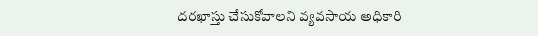దరఖాస్తు చేసుకోవాలని వ్యవసాయ అధికారి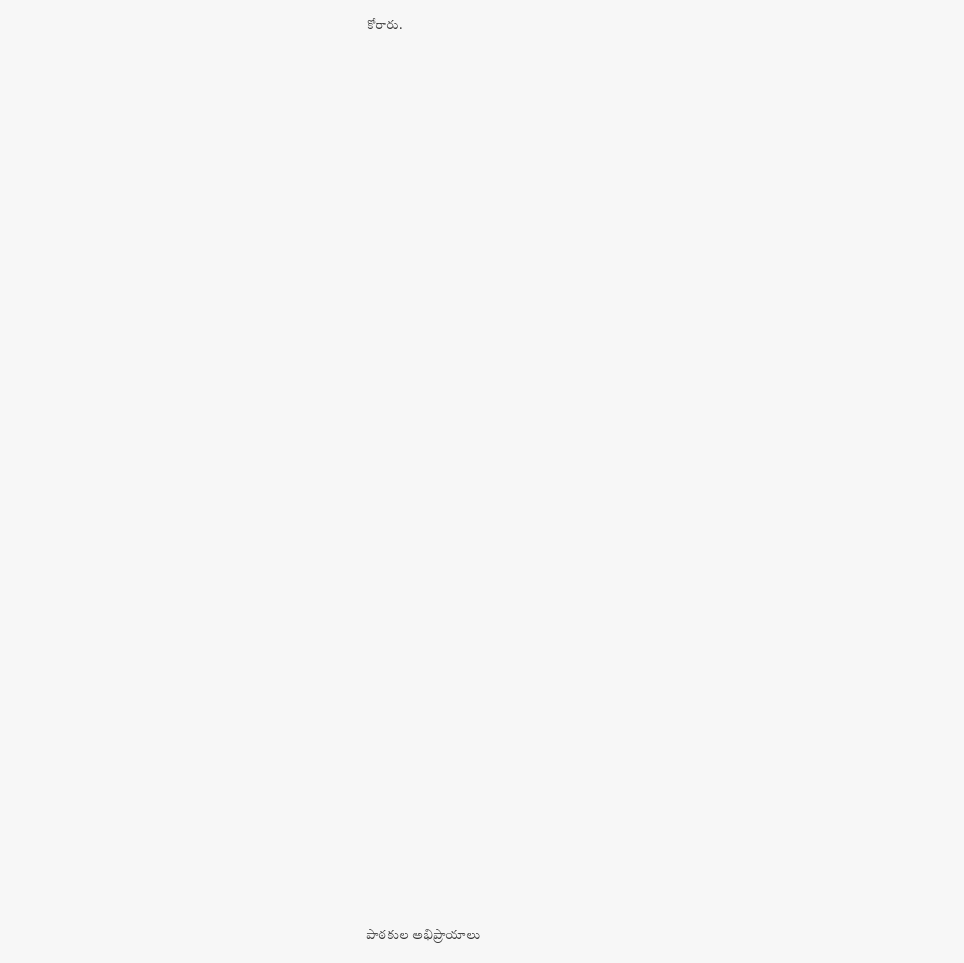కోరారు.

















































పాఠకుల అభిప్రాయాలు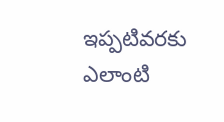ఇప్పటివరకు ఎలాంటి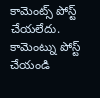కామెంట్స్ పోస్ట్ చేయలేదు.
కామెంట్ను పోస్ట్ చేయండి